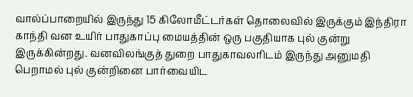வால்ப்பாறையில் இருந்து 15 கிலோமீட்டர்கள் தொலைவில் இருக்கும் இந்திரா காந்தி வன உயிர் பாதுகாப்பு மையத்தின் ஒரு பகுதியாக புல் குன்று இருக்கின்றது. வனவிலங்குத் துறை பாதுகாவலரிடம் இருந்து அனுமதி பெறாமல் புல் குன்றினை பார்வையிட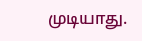முடியாது.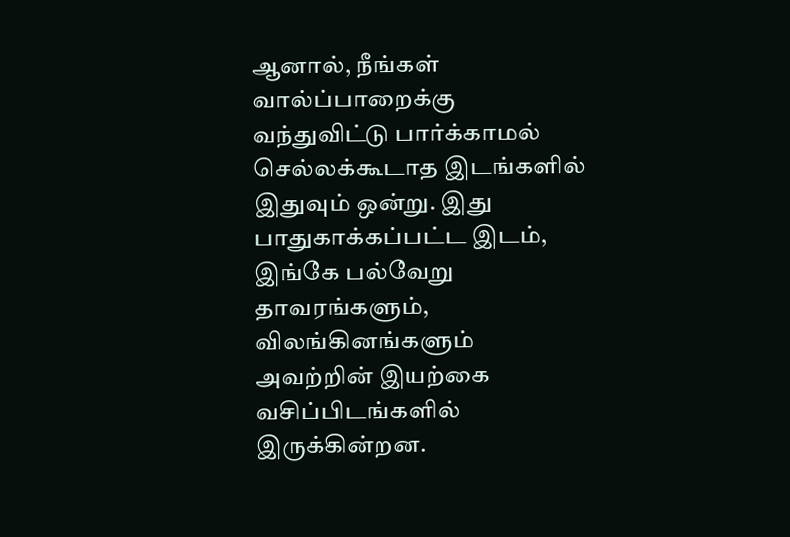ஆனால், நீங்கள் வால்ப்பாறைக்கு வந்துவிட்டு பார்க்காமல் செல்லக்கூடாத இடங்களில் இதுவும் ஒன்று. இது பாதுகாக்கப்பட்ட இடம், இங்கே பல்வேறு தாவரங்களும், விலங்கினங்களும் அவற்றின் இயற்கை வசிப்பிடங்களில் இருக்கின்றன.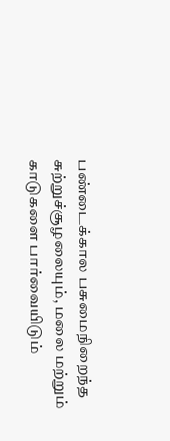பண்டைக்கால பசுமைநிறைந்த சுற்றுச்சூழலையும், மலை மற்றும் காடுகளை பார்வையிடும்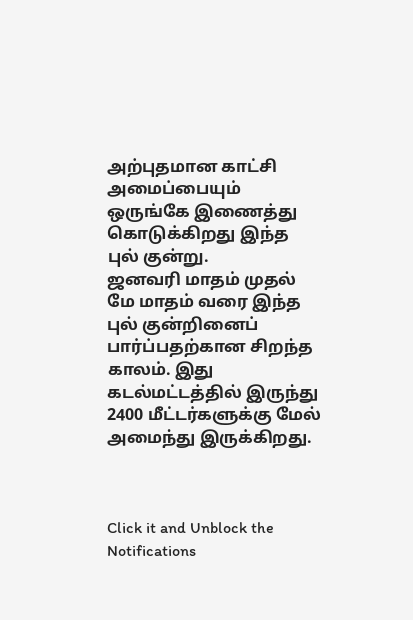அற்புதமான காட்சி அமைப்பையும் ஒருங்கே இணைத்து கொடுக்கிறது இந்த புல் குன்று.
ஜனவரி மாதம் முதல் மே மாதம் வரை இந்த புல் குன்றினைப் பார்ப்பதற்கான சிறந்த காலம். இது கடல்மட்டத்தில் இருந்து 2400 மீட்டர்களுக்கு மேல் அமைந்து இருக்கிறது.



Click it and Unblock the Notifications